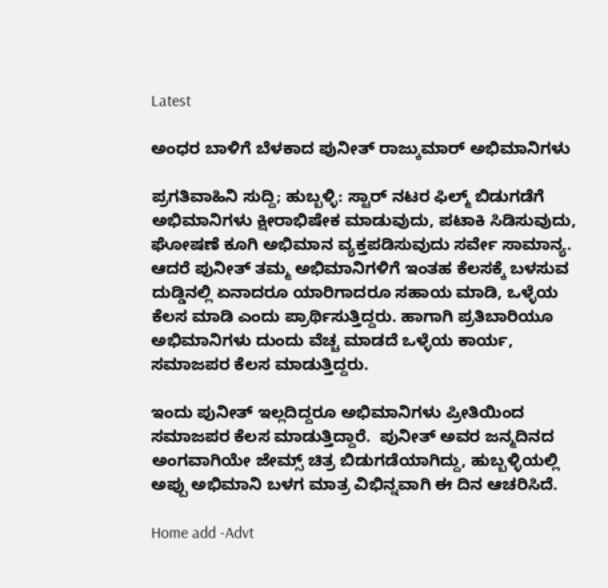Latest

ಅಂಧರ ಬಾಳಿಗೆ ಬೆಳಕಾದ ಪುನೀತ್ ರಾಜ್ಕುಮಾರ್ ಅಭಿಮಾನಿಗಳು

ಪ್ರಗತಿವಾಹಿನಿ ಸುದ್ದಿ; ಹುಬ್ಬಳ್ಳಿ: ಸ್ಟಾರ್ ನಟರ ಫಿಲ್ಮ್ ಬಿಡುಗಡೆಗೆ ಅಭಿಮಾನಿಗಳು ಕ್ಷೀರಾಭಿಷೇಕ ಮಾಡುವುದು, ಪಟಾಕಿ ಸಿಡಿಸುವುದು, ಘೋಷಣೆ ಕೂಗಿ ಅಭಿಮಾನ ವ್ಯಕ್ತಪಡಿಸುವುದು ಸರ್ವೇ ಸಾಮಾನ್ಯ. ಆದರೆ ಪುನೀತ್ ತಮ್ಮ ಅಭಿಮಾನಿಗಳಿಗೆ ಇಂತಹ ಕೆಲಸಕ್ಕೆ ಬಳಸುವ ದುಡ್ಡಿನಲ್ಲಿ ಏನಾದರೂ ಯಾರಿಗಾದರೂ ಸಹಾಯ ಮಾಡಿ, ಒಳ್ಳೆಯ ಕೆಲಸ ಮಾಡಿ ಎಂದು ಪ್ರಾರ್ಥಿಸುತ್ತಿದ್ದರು. ಹಾಗಾಗಿ ಪ್ರತಿಬಾರಿಯೂ ಅಭಿಮಾನಿಗಳು ದುಂದು ವೆಚ್ಚ ಮಾಡದೆ ಒಳ್ಳೆಯ ಕಾರ್ಯ, ಸಮಾಜಪರ ಕೆಲಸ ಮಾಡುತ್ತಿದ್ದರು.

ಇಂದು ಪುನೀತ್ ಇಲ್ಲದಿದ್ದರೂ ಅಭಿಮಾನಿಗಳು ಪ್ರೀತಿಯಿಂದ ಸಮಾಜಪರ ಕೆಲಸ ಮಾಡುತ್ತಿದ್ದಾರೆ.  ಪುನೀತ್ ಅವರ ಜನ್ಮದಿನದ ಅಂಗವಾಗಿಯೇ ಜೇಮ್ಸ್ ಚಿತ್ರ ಬಿಡುಗಡೆಯಾಗಿದ್ದು, ಹುಬ್ಬಳ್ಳಿಯಲ್ಲಿ ಅಪ್ಪು ಅಭಿಮಾನಿ ಬಳಗ ಮಾತ್ರ ವಿಭಿನ್ನವಾಗಿ ಈ ದಿನ ಆಚರಿಸಿದೆ.

Home add -Advt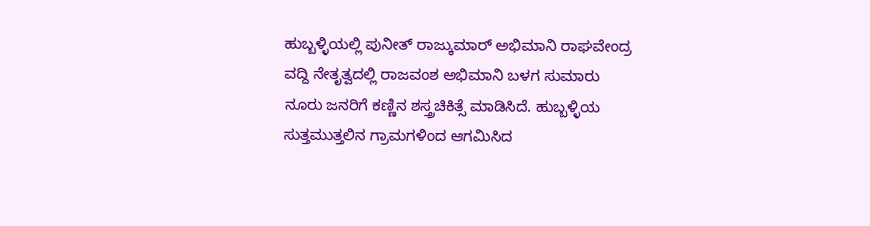ಹುಬ್ಬಳ್ಳಿಯಲ್ಲಿ ಪುನೀತ್ ರಾಜ್ಕುಮಾರ್ ಅಭಿಮಾನಿ ರಾಘವೇಂದ್ರ ವದ್ದಿ ನೇತೃತ್ವದಲ್ಲಿ ರಾಜವಂಶ ಅಭಿಮಾನಿ ಬಳಗ ಸುಮಾರು ನೂರು ಜನರಿಗೆ ಕಣ್ಣಿನ ಶಸ್ತ್ರಚಿಕಿತ್ಸೆ ಮಾಡಿಸಿದೆ. ಹುಬ್ಬಳ್ಳಿಯ ಸುತ್ತಮುತ್ತಲಿನ ಗ್ರಾಮಗಳಿಂದ ಆಗಮಿಸಿದ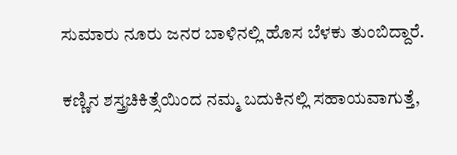ಸುಮಾರು ನೂರು ಜನರ ಬಾಳಿನಲ್ಲಿ ಹೊಸ ಬೆಳಕು ತುಂಬಿದ್ದಾರೆ.

ಕಣ್ಣಿನ ಶಸ್ತ್ರಚಿಕಿತ್ಸೆಯಿಂದ ನಮ್ಮ ಬದುಕಿನಲ್ಲಿ ಸಹಾಯವಾಗುತ್ತೆ,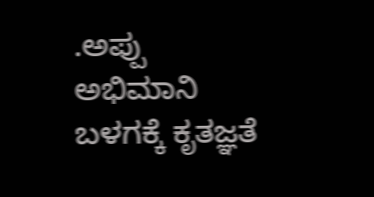.ಅಪ್ಪು ಅಭಿಮಾನಿ ಬಳಗಕ್ಕೆ ಕೃತಜ್ಞತೆ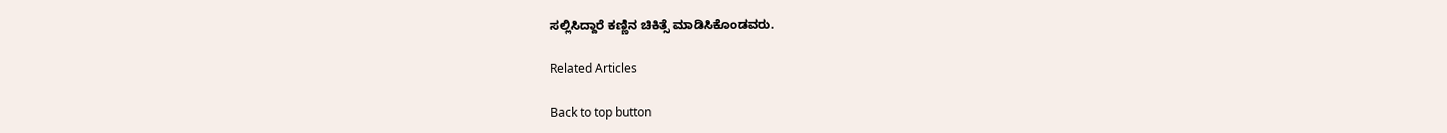ಸಲ್ಲಿಸಿದ್ದಾರೆ ಕಣ್ಣಿನ ಚಿಕಿತ್ಸೆ ಮಾಡಿಸಿಕೊಂಡವರು.

Related Articles

Back to top button